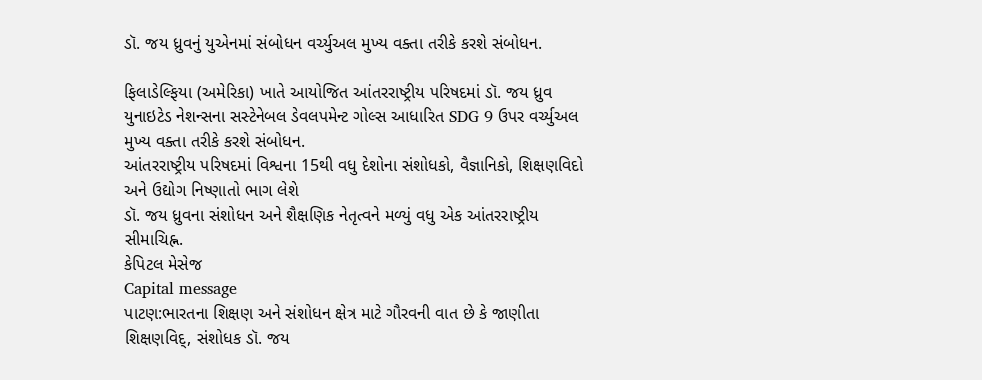ડૉ. જય ધ્રુવનું યુએનમાં સંબોધન વર્ચ્યુઅલ મુખ્ય વક્તા તરીકે કરશે સંબોધન.

ફિલાડેલ્ફિયા (અમેરિકા) ખાતે આયોજિત આંતરરાષ્ટ્રીય પરિષદમાં ડૉ. જય ધ્રુવ યુનાઇટેડ નેશન્સના સસ્ટેનેબલ ડેવલપમેન્ટ ગોલ્સ આધારિત SDG 9 ઉપર વર્ચ્યુઅલ મુખ્ય વક્તા તરીકે કરશે સંબોધન.
આંતરરાષ્ટ્રીય પરિષદમાં વિશ્વના 15થી વધુ દેશોના સંશોધકો, વૈજ્ઞાનિકો, શિક્ષણવિદો અને ઉદ્યોગ નિષ્ણાતો ભાગ લેશે
ડૉ. જય ધ્રુવના સંશોધન અને શૈક્ષણિક નેતૃત્વને મળ્યું વધુ એક આંતરરાષ્ટ્રીય સીમાચિહ્ન.
કેપિટલ મેસેજ
Capital message
પાટણ:ભારતના શિક્ષણ અને સંશોધન ક્ષેત્ર માટે ગૌરવની વાત છે કે જાણીતા શિક્ષણવિદ્, સંશોધક ડૉ. જય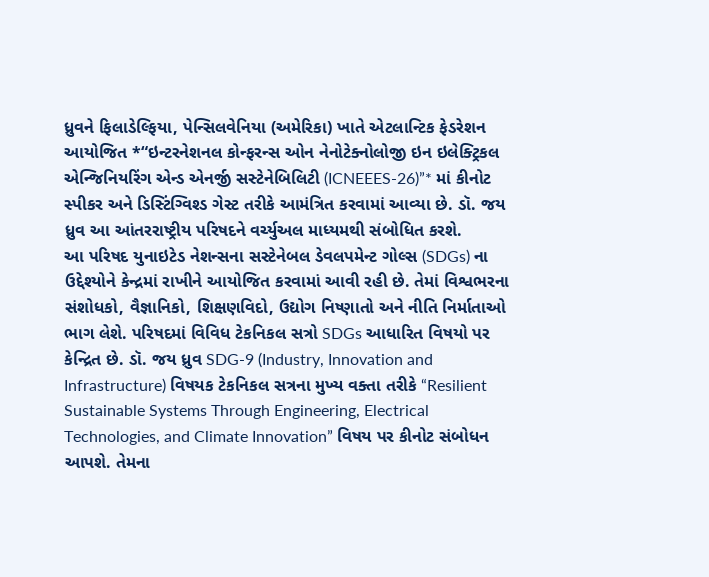ધ્રુવને ફિલાડેલ્ફિયા, પેન્સિલવેનિયા (અમેરિકા) ખાતે એટલાન્ટિક ફેડરેશન આયોજિત *“ઇન્ટરનેશનલ કોન્ફરન્સ ઓન નેનોટેક્નોલોજી ઇન ઇલેક્ટ્રિકલ એન્જિનિયરિંગ એન્ડ એનર્જી સસ્ટેનેબિલિટી (ICNEEES-26)”* માં કીનોટ સ્પીકર અને ડિસ્ટિંગ્વિશ્ડ ગેસ્ટ તરીકે આમંત્રિત કરવામાં આવ્યા છે. ડૉ. જય ધ્રુવ આ આંતરરાષ્ટ્રીય પરિષદને વર્ચ્યુઅલ માધ્યમથી સંબોધિત કરશે.
આ પરિષદ યુનાઇટેડ નેશન્સના સસ્ટેનેબલ ડેવલપમેન્ટ ગોલ્સ (SDGs) ના ઉદ્દેશ્યોને કેન્દ્રમાં રાખીને આયોજિત કરવામાં આવી રહી છે. તેમાં વિશ્વભરના સંશોધકો, વૈજ્ઞાનિકો, શિક્ષણવિદો, ઉદ્યોગ નિષ્ણાતો અને નીતિ નિર્માતાઓ ભાગ લેશે. પરિષદમાં વિવિધ ટેકનિકલ સત્રો SDGs આધારિત વિષયો પર કેન્દ્રિત છે. ડૉ. જય ધ્રુવ SDG-9 (Industry, Innovation and Infrastructure) વિષયક ટેકનિકલ સત્રના મુખ્ય વક્તા તરીકે “Resilient Sustainable Systems Through Engineering, Electrical Technologies, and Climate Innovation” વિષય પર કીનોટ સંબોધન આપશે. તેમના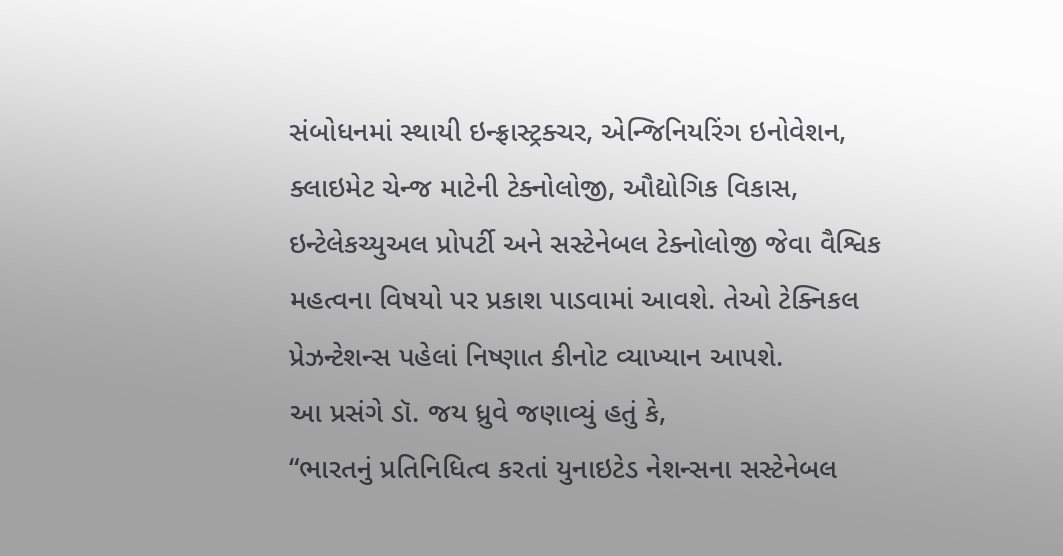સંબોધનમાં સ્થાયી ઇન્ફ્રાસ્ટ્રક્ચર, એન્જિનિયરિંગ ઇનોવેશન, ક્લાઇમેટ ચેન્જ માટેની ટેક્નોલોજી, ઔદ્યોગિક વિકાસ, ઇન્ટેલેકચ્યુઅલ પ્રોપર્ટી અને સસ્ટેનેબલ ટેક્નોલોજી જેવા વૈશ્વિક મહત્વના વિષયો પર પ્રકાશ પાડવામાં આવશે. તેઓ ટેક્નિકલ પ્રેઝન્ટેશન્સ પહેલાં નિષ્ણાત કીનોટ વ્યાખ્યાન આપશે.
આ પ્રસંગે ડૉ. જય ધ્રુવે જણાવ્યું હતું કે,
“ભારતનું પ્રતિનિધિત્વ કરતાં યુનાઇટેડ નેશન્સના સસ્ટેનેબલ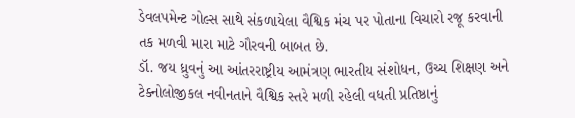ડેવલપમેન્ટ ગોલ્સ સાથે સંકળાયેલા વૈશ્વિક મંચ પર પોતાના વિચારો રજૂ કરવાની તક મળવી મારા માટે ગૌરવની બાબત છે.
ડૉ. જય ધ્રુવનું આ આંતરરાષ્ટ્રીય આમંત્રણ ભારતીય સંશોધન, ઉચ્ચ શિક્ષણ અને ટેક્નોલોજીકલ નવીનતાને વૈશ્વિક સ્તરે મળી રહેલી વધતી પ્રતિષ્ઠાનું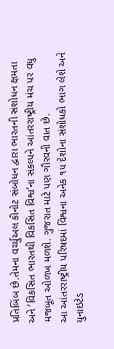પ્રતિબિંબ છે.તેમના વર્ચ્યુઅલ કીનોટ સંબોધન દ્વારા ભારતની સંશોધન ક્ષમતા અને ‘વિકસિત ભારતથી વિકસિત વિશ્વ’ના સંકલ્પને આંતરરાષ્ટ્રીય મંચ પર વધુ મજબૂત ઓળખ મળશે. ગુજરાત માટે પણ ગૌરવની વાત છે.
આ આંતરરાષ્ટ્રીય પરિષદમાં વિશ્વના અનેક ૧૫ દેશોના સંશોધકો ભાગ લેશે અને યુનાઇટેડ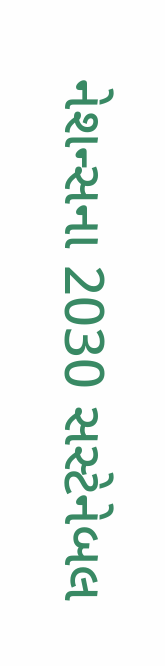નેશન્સના 2030 સસ્ટેનેબલ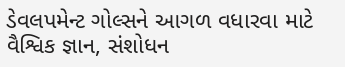ડેવલપમેન્ટ ગોલ્સને આગળ વધારવા માટે વૈશ્વિક જ્ઞાન, સંશોધન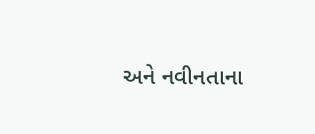અને નવીનતાના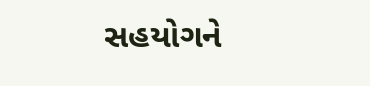સહયોગને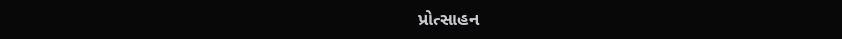પ્રોત્સાહન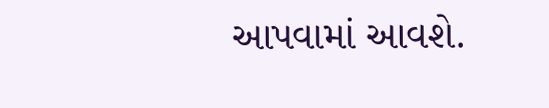આપવામાં આવશે.